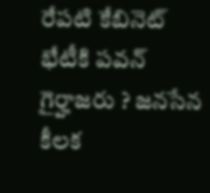రేపటి కేబినెట్ భేటీకి పవన్ గైర్హాజరు ? జనసేన కీలక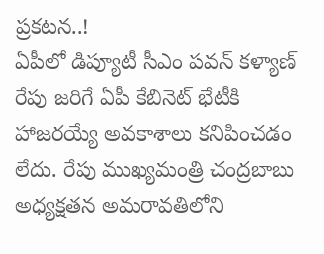ప్రకటన..!
ఏపీలో డిప్యూటీ సీఎం పవన్ కళ్యాణ్ రేపు జరిగే ఏపీ కేబినెట్ భేటీకి హాజరయ్యే అవకాశాలు కనిపించడం లేదు. రేపు ముఖ్యమంత్రి చంద్రబాబు అధ్యక్షతన అమరావతిలోని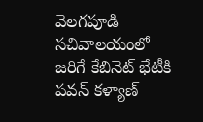వెలగపూడి సచివాలయంలో జరిగే కేబినెట్ భేటీకి పవన్ కళ్యాణ్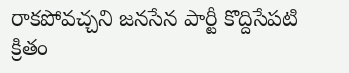రాకపోవచ్చని జనసేన పార్టీ కొద్దిసేపటి క్రితం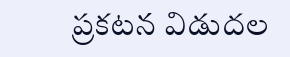ప్రకటన విడుదల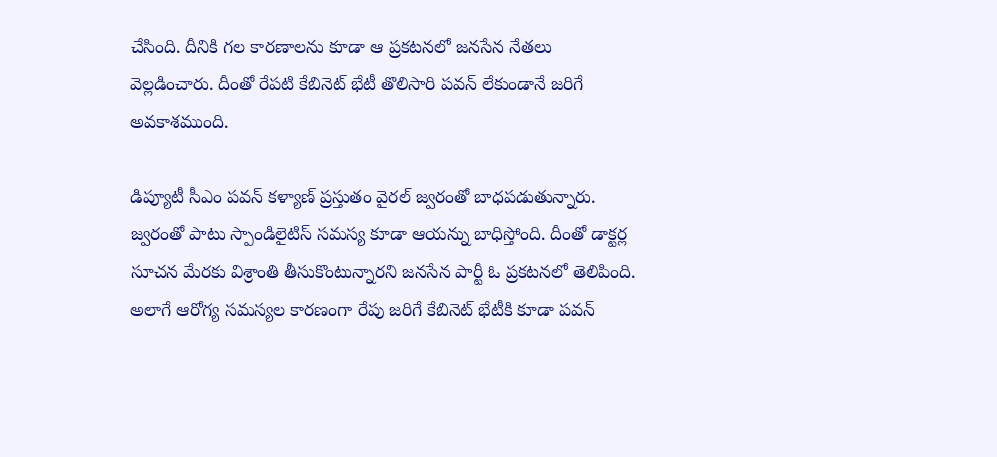చేసింది. దీనికి గల కారణాలను కూడా ఆ ప్రకటనలో జనసేన నేతలు వెల్లడించారు. దీంతో రేపటి కేబినెట్ భేటీ తొలిసారి పవన్ లేకుండానే జరిగే అవకాశముంది.

డిప్యూటీ సీఎం పవన్ కళ్యాణ్ ప్రస్తుతం వైరల్ జ్వరంతో బాధపడుతున్నారు. జ్వరంతో పాటు స్పాండిలైటిస్ సమస్య కూడా ఆయన్ను బాధిస్తోంది. దీంతో డాక్టర్ల సూచన మేరకు విశ్రాంతి తీసుకొంటున్నారని జనసేన పార్టీ ఓ ప్రకటనలో తెలిపింది. అలాగే ఆరోగ్య సమస్యల కారణంగా రేపు జరిగే కేబినెట్ భేటీకి కూడా పవన్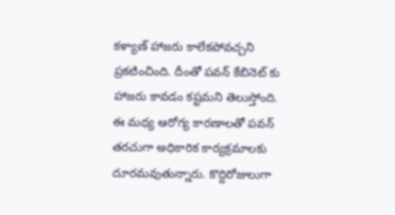కళ్యాణ్ హాజరు కాలేకపోవచ్చని ప్రకటించింది. దీంతో పవన్ కేబినెట్ కు హాజరు కావడం కష్టమని తెలుస్తోంది.
ఈ మధ్య ఆరోగ్య కారణాలతో పవన్ తరచుగా అధికారిక కార్యక్రమాలకు దూరమవుతున్నారు. కొద్దిరోజులుగా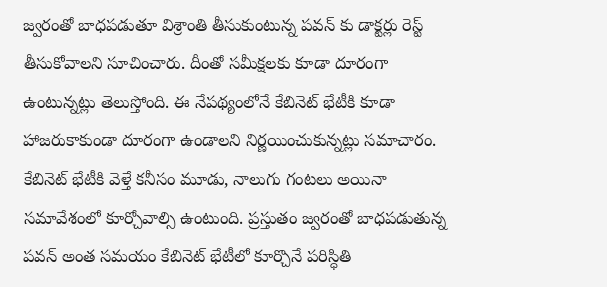జ్వరంతో బాధపడుతూ విశ్రాంతి తీసుకుంటున్న పవన్ కు డాక్టర్లు రెస్ట్ తీసుకోవాలని సూచించారు. దీంతో సమీక్షలకు కూడా దూరంగా ఉంటున్నట్లు తెలుస్తోంది. ఈ నేపథ్యంలోనే కేబినెట్ భేటీకి కూడా హాజరుకాకుండా దూరంగా ఉండాలని నిర్ణయించుకున్నట్లు సమాచారం. కేబినెట్ భేటీకి వెళ్తే కనీసం మూడు, నాలుగు గంటలు అయినా సమావేశంలో కూర్చోవాల్సి ఉంటుంది. ప్రస్తుతం జ్వరంతో బాధపడుతున్న పవన్ అంత సమయం కేబినెట్ భేటీలో కూర్చొనే పరిస్ధితి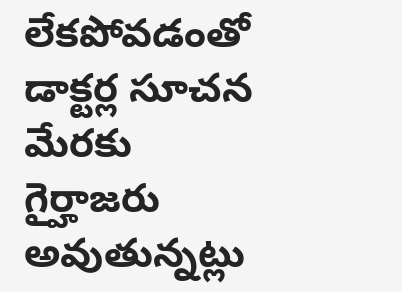లేకపోవడంతో డాక్టర్ల సూచన మేరకు గైర్హాజరు అవుతున్నట్లు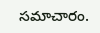సమాచారం.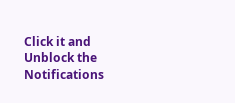Click it and Unblock the Notifications